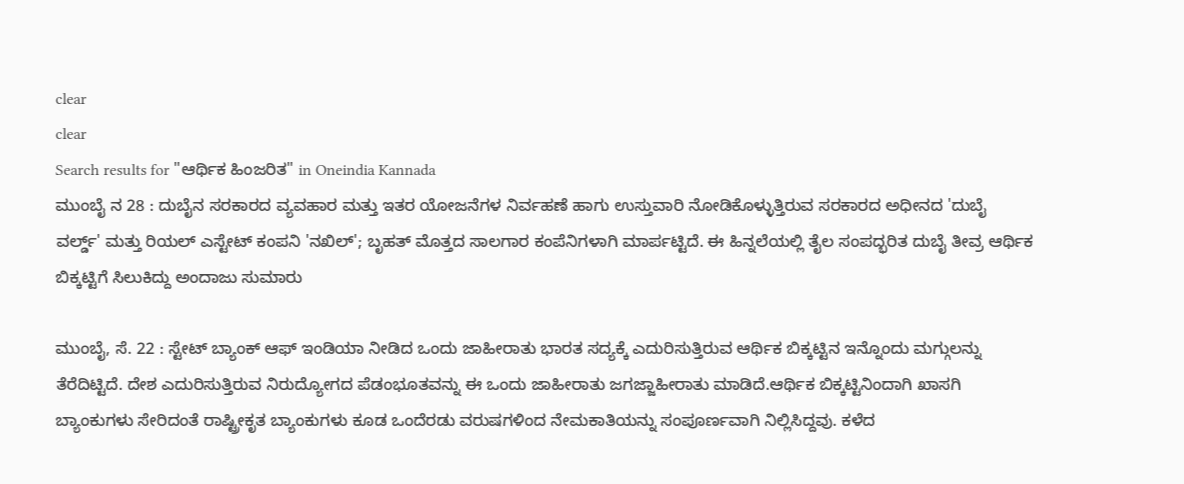clear
clear
Search results for "ಆರ್ಥಿಕ ಹಿಂಜರಿತ" in Oneindia Kannada
ಮುಂಬೈ ನ 28 : ದುಬೈನ ಸರಕಾರದ ವ್ಯವಹಾರ ಮತ್ತು ಇತರ ಯೋಜನೆಗಳ ನಿರ್ವಹಣೆ ಹಾಗು ಉಸ್ತುವಾರಿ ನೋಡಿಕೊಳ್ಳುತ್ತಿರುವ ಸರಕಾರದ ಅಧೀನದ 'ದುಬೈ ವರ್ಲ್ಡ್' ಮತ್ತು ರಿಯಲ್ ಎಸ್ಟೇಟ್ ಕಂಪನಿ 'ನಖಿಲ್'; ಬೃಹತ್ ಮೊತ್ತದ ಸಾಲಗಾರ ಕಂಪೆನಿಗಳಾಗಿ ಮಾರ್ಪಟ್ಟಿದೆ. ಈ ಹಿನ್ನಲೆಯಲ್ಲಿ ತೈಲ ಸಂಪದ್ಭರಿತ ದುಬೈ ತೀವ್ರ ಆರ್ಥಿಕ ಬಿಕ್ಕಟ್ಟಿಗೆ ಸಿಲುಕಿದ್ದು ಅಂದಾಜು ಸುಮಾರು

ಮುಂಬೈ, ಸೆ. 22 : ಸ್ಟೇಟ್ ಬ್ಯಾಂಕ್ ಆಫ್ ಇಂಡಿಯಾ ನೀಡಿದ ಒಂದು ಜಾಹೀರಾತು ಭಾರತ ಸದ್ಯಕ್ಕೆ ಎದುರಿಸುತ್ತಿರುವ ಆರ್ಥಿಕ ಬಿಕ್ಕಟ್ಟಿನ ಇನ್ನೊಂದು ಮಗ್ಗುಲನ್ನು ತೆರೆದಿಟ್ಟಿದೆ. ದೇಶ ಎದುರಿಸುತ್ತಿರುವ ನಿರುದ್ಯೋಗದ ಪೆಡಂಭೂತವನ್ನು ಈ ಒಂದು ಜಾಹೀರಾತು ಜಗಜ್ಜಾಹೀರಾತು ಮಾಡಿದೆ.ಆರ್ಥಿಕ ಬಿಕ್ಕಟ್ಟಿನಿಂದಾಗಿ ಖಾಸಗಿ ಬ್ಯಾಂಕುಗಳು ಸೇರಿದಂತೆ ರಾಷ್ಟ್ರೀಕೃತ ಬ್ಯಾಂಕುಗಳು ಕೂಡ ಒಂದೆರಡು ವರುಷಗಳಿಂದ ನೇಮಕಾತಿಯನ್ನು ಸಂಪೂರ್ಣವಾಗಿ ನಿಲ್ಲಿಸಿದ್ದವು. ಕಳೆದ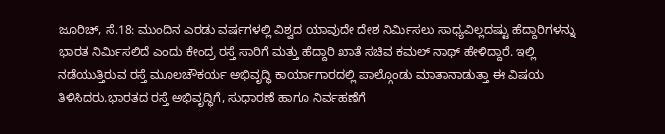ಜೂರಿಚ್, ಸೆ.18: ಮುಂದಿನ ಎರಡು ವರ್ಷಗಳಲ್ಲಿ ವಿಶ್ವದ ಯಾವುದೇ ದೇಶ ನಿರ್ಮಿಸಲು ಸಾಧ್ಯವಿಲ್ಲದಷ್ಟು ಹೆದ್ದಾರಿಗಳನ್ನು ಭಾರತ ನಿರ್ಮಿಸಲಿದೆ ಎಂದು ಕೇಂದ್ರ ರಸ್ತೆ ಸಾರಿಗೆ ಮತ್ತು ಹೆದ್ದಾರಿ ಖಾತೆ ಸಚಿವ ಕಮಲ್ ನಾಥ್ ಹೇಳಿದ್ದಾರೆ. ಇಲ್ಲಿ ನಡೆಯುತ್ತಿರುವ ರಸ್ತೆ ಮೂಲಚೌಕರ್ಯ ಅಭಿವೃದ್ಧಿ ಕಾರ್ಯಾಗಾರದಲ್ಲಿ ಪಾಲ್ಗೊಂಡು ಮಾತಾನಾಡುತ್ತಾ ಈ ವಿಷಯ ತಿಳಿಸಿದರು.ಭಾರತದ ರಸ್ತೆ ಅಭಿವೃದ್ಧಿಗೆ, ಸುಧಾರಣೆ ಹಾಗೂ ನಿರ್ವಹಣೆಗೆ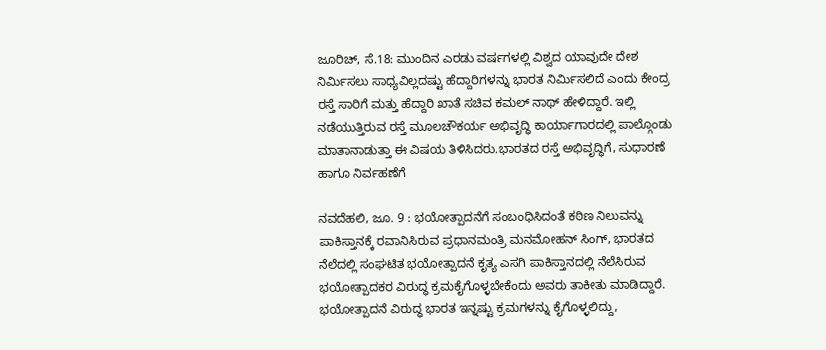ಜೂರಿಚ್, ಸೆ.18: ಮುಂದಿನ ಎರಡು ವರ್ಷಗಳಲ್ಲಿ ವಿಶ್ವದ ಯಾವುದೇ ದೇಶ ನಿರ್ಮಿಸಲು ಸಾಧ್ಯವಿಲ್ಲದಷ್ಟು ಹೆದ್ದಾರಿಗಳನ್ನು ಭಾರತ ನಿರ್ಮಿಸಲಿದೆ ಎಂದು ಕೇಂದ್ರ ರಸ್ತೆ ಸಾರಿಗೆ ಮತ್ತು ಹೆದ್ದಾರಿ ಖಾತೆ ಸಚಿವ ಕಮಲ್ ನಾಥ್ ಹೇಳಿದ್ದಾರೆ. ಇಲ್ಲಿ ನಡೆಯುತ್ತಿರುವ ರಸ್ತೆ ಮೂಲಚೌಕರ್ಯ ಅಭಿವೃದ್ಧಿ ಕಾರ್ಯಾಗಾರದಲ್ಲಿ ಪಾಲ್ಗೊಂಡು ಮಾತಾನಾಡುತ್ತಾ ಈ ವಿಷಯ ತಿಳಿಸಿದರು.ಭಾರತದ ರಸ್ತೆ ಅಭಿವೃದ್ಧಿಗೆ, ಸುಧಾರಣೆ ಹಾಗೂ ನಿರ್ವಹಣೆಗೆ

ನವದೆಹಲಿ, ಜೂ. 9 : ಭಯೋತ್ಪಾದನೆಗೆ ಸಂಬಂಧಿಸಿದಂತೆ ಕಠಿಣ ನಿಲುವನ್ನು ಪಾಕಿಸ್ತಾನಕ್ಕೆ ರವಾನಿಸಿರುವ ಪ್ರಧಾನಮಂತ್ರಿ ಮನಮೋಹನ್ ಸಿಂಗ್, ಭಾರತದ ನೆಲೆದಲ್ಲಿ ಸಂಘಟಿತ ಭಯೋತ್ಪಾದನೆ ಕೃತ್ಯ ಎಸಗಿ ಪಾಕಿಸ್ತಾನದಲ್ಲಿ ನೆಲೆಸಿರುವ ಭಯೋತ್ಪಾದಕರ ವಿರುದ್ಧ ಕ್ರಮಕೈಗೊಳ್ಳಬೇಕೆಂದು ಅವರು ತಾಕೀತು ಮಾಡಿದ್ದಾರೆ. ಭಯೋತ್ಪಾದನೆ ವಿರುದ್ಧ ಭಾರತ ಇನ್ನಷ್ಟು ಕ್ರಮಗಳನ್ನು ಕೈಗೊಳ್ಳಲಿದ್ದು,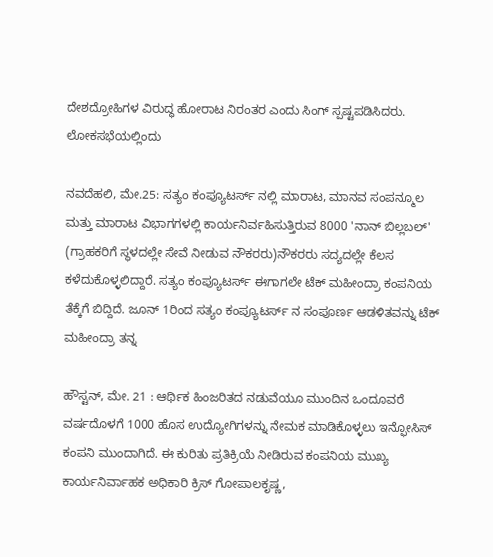ದೇಶದ್ರೋಹಿಗಳ ವಿರುದ್ಧ ಹೋರಾಟ ನಿರಂತರ ಎಂದು ಸಿಂಗ್ ಸ್ಪಷ್ಟಪಡಿಸಿದರು. ಲೋಕಸಭೆಯಲ್ಲಿಂದು

ನವದೆಹಲಿ, ಮೇ.25: ಸತ್ಯಂ ಕಂಪ್ಯೂಟರ್ಸ್ ನಲ್ಲಿ ಮಾರಾಟ, ಮಾನವ ಸಂಪನ್ಮೂಲ ಮತ್ತು ಮಾರಾಟ ವಿಭಾಗಗಳಲ್ಲಿ ಕಾರ್ಯನಿರ್ವಹಿಸುತ್ತಿರುವ 8000 'ನಾನ್ ಬಿಲ್ಲಬಲ್' (ಗ್ರಾಹಕರಿಗೆ ಸ್ಥಳದಲ್ಲೇ ಸೇವೆ ನೀಡುವ ನೌಕರರು)ನೌಕರರು ಸದ್ಯದಲ್ಲೇ ಕೆಲಸ ಕಳೆದುಕೊಳ್ಳಲಿದ್ದಾರೆ. ಸತ್ಯಂ ಕಂಪ್ಯೂಟರ್ಸ್ ಈಗಾಗಲೇ ಟೆಕ್ ಮಹೀಂದ್ರಾ ಕಂಪನಿಯ ತೆಕ್ಕೆಗೆ ಬಿದ್ದಿದೆ. ಜೂನ್ 1ರಿಂದ ಸತ್ಯಂ ಕಂಪ್ಯೂಟರ್ಸ್ ನ ಸಂಪೂರ್ಣ ಆಡಳಿತವನ್ನು ಟೆಕ್ ಮಹೀಂದ್ರಾ ತನ್ನ

ಹೌಸ್ಟನ್, ಮೇ. 21 : ಆರ್ಥಿಕ ಹಿಂಜರಿತದ ನಡುವೆಯೂ ಮುಂದಿನ ಒಂದೂವರೆ ವರ್ಷದೊಳಗೆ 1000 ಹೊಸ ಉದ್ಯೋಗಿಗಳನ್ನು ನೇಮಕ ಮಾಡಿಕೊಳ್ಳಲು ಇನ್ಫೋಸಿಸ್ ಕಂಪನಿ ಮುಂದಾಗಿದೆ. ಈ ಕುರಿತು ಪ್ರತಿಕ್ರಿಯೆ ನೀಡಿರುವ ಕಂಪನಿಯ ಮುಖ್ಯ ಕಾರ್ಯನಿರ್ವಾಹಕ ಅಧಿಕಾರಿ ಕ್ರಿಸ್ ಗೋಪಾಲಕೃಷ್ಣ,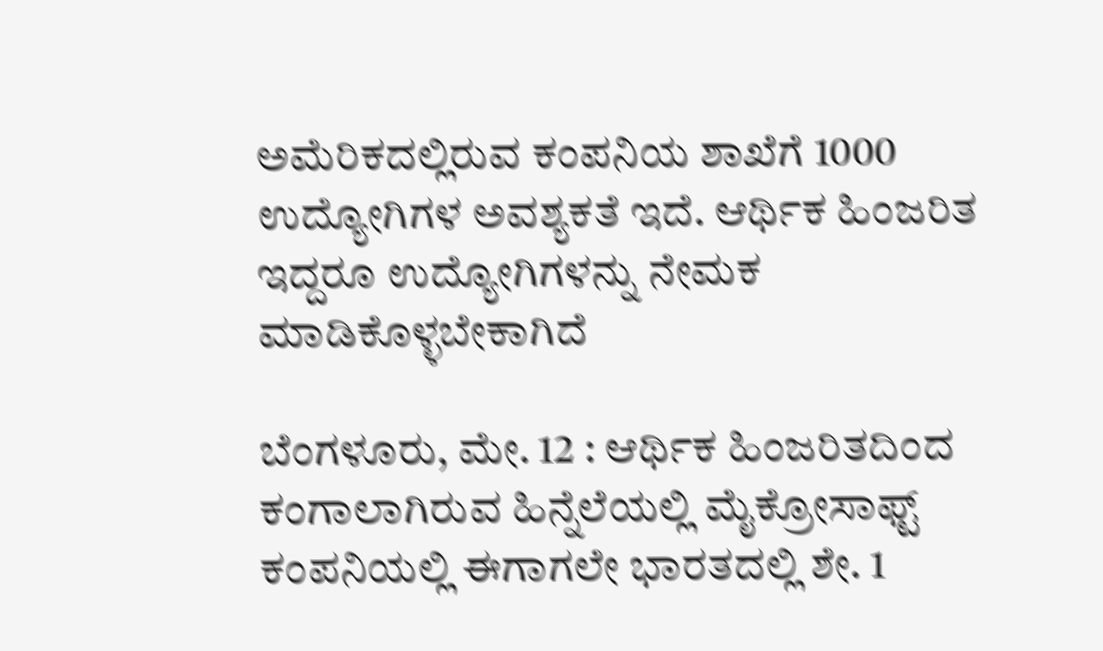ಅಮೆರಿಕದಲ್ಲಿರುವ ಕಂಪನಿಯ ಶಾಖೆಗೆ 1000 ಉದ್ಯೋಗಿಗಳ ಅವಶ್ಯಕತೆ ಇದೆ. ಆರ್ಥಿಕ ಹಿಂಜರಿತ ಇದ್ದರೂ ಉದ್ಯೋಗಿಗಳನ್ನು ನೇಮಕ ಮಾಡಿಕೊಳ್ಳಬೇಕಾಗಿದೆ

ಬೆಂಗಳೂರು, ಮೇ. 12 : ಆರ್ಥಿಕ ಹಿಂಜರಿತದಿಂದ ಕಂಗಾಲಾಗಿರುವ ಹಿನ್ನೆಲೆಯಲ್ಲಿ ಮೈಕ್ರೋಸಾಫ್ಟ್ ಕಂಪನಿಯಲ್ಲಿ ಈಗಾಗಲೇ ಭಾರತದಲ್ಲಿ ಶೇ. 1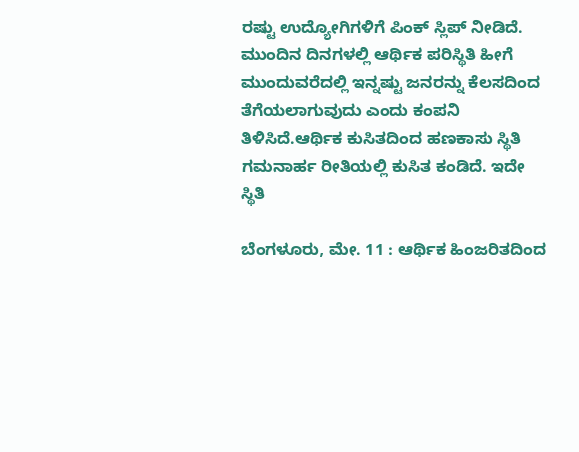ರಷ್ಟು ಉದ್ಯೋಗಿಗಳಿಗೆ ಪಿಂಕ್ ಸ್ಲಿಪ್ ನೀಡಿದೆ. ಮುಂದಿನ ದಿನಗಳಲ್ಲಿ ಆರ್ಥಿಕ ಪರಿಸ್ಥಿತಿ ಹೀಗೆ ಮುಂದುವರೆದಲ್ಲಿ ಇನ್ನಷ್ಟು ಜನರನ್ನು ಕೆಲಸದಿಂದ ತೆಗೆಯಲಾಗುವುದು ಎಂದು ಕಂಪನಿ ತಿಳಿಸಿದೆ.ಆರ್ಥಿಕ ಕುಸಿತದಿಂದ ಹಣಕಾಸು ಸ್ಥಿತಿ ಗಮನಾರ್ಹ ರೀತಿಯಲ್ಲಿ ಕುಸಿತ ಕಂಡಿದೆ. ಇದೇ ಸ್ಥಿತಿ

ಬೆಂಗಳೂರು, ಮೇ. 11 : ಆರ್ಥಿಕ ಹಿಂಜರಿತದಿಂದ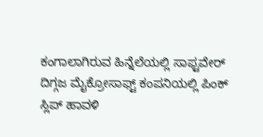ಕಂಗಾಲಾಗಿರುವ ಹಿನ್ನೆಲೆಯಲ್ಲಿ ಸಾಫ್ಟವೇರ್ ದಿಗ್ಗಜ ಮೈಕ್ರೋಸಾಫ್ಟ್ ಕಂಪನಿಯಲ್ಲಿ ಪಿಂಕ್ ಸ್ಲಿಪ್ ಹಾವಳಿ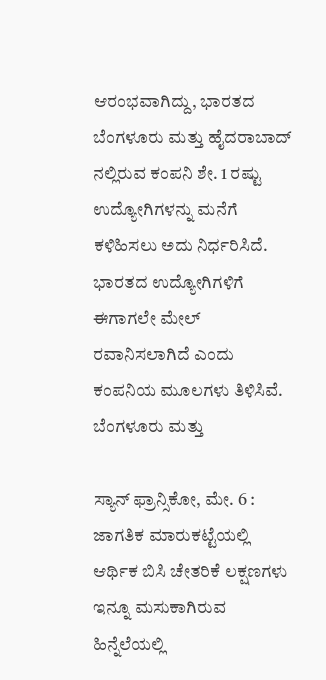ಆರಂಭವಾಗಿದ್ದು, ಭಾರತದ ಬೆಂಗಳೂರು ಮತ್ತು ಹೈದರಾಬಾದ್ ನಲ್ಲಿರುವ ಕಂಪನಿ ಶೇ. 1 ರಷ್ಟು ಉದ್ಯೋಗಿಗಳನ್ನು ಮನೆಗೆ ಕಳಿಹಿಸಲು ಅದು ನಿರ್ಧರಿಸಿದೆ. ಭಾರತದ ಉದ್ಯೋಗಿಗಳಿಗೆ ಈಗಾಗಲೇ ಮೇಲ್ ರವಾನಿಸಲಾಗಿದೆ ಎಂದು ಕಂಪನಿಯ ಮೂಲಗಳು ತಿಳಿಸಿವೆ. ಬೆಂಗಳೂರು ಮತ್ತು

ಸ್ಯಾನ್ ಫ್ರಾನ್ಸಿಕೋ, ಮೇ. 6 : ಜಾಗತಿಕ ಮಾರುಕಟ್ಟೆಯಲ್ಲಿ ಆರ್ಥಿಕ ಬಿಸಿ ಚೇತರಿಕೆ ಲಕ್ಷಣಗಳು ಇನ್ನೂ ಮಸುಕಾಗಿರುವ ಹಿನ್ನೆಲೆಯಲ್ಲಿ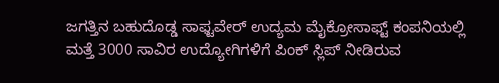ಜಗತ್ತಿನ ಬಹುದೊಡ್ಡ ಸಾಫ್ಟವೇರ್ ಉದ್ಯಮ ಮೈಕ್ರೋಸಾಫ್ಟ್ ಕಂಪನಿಯಲ್ಲಿ ಮತ್ತೆ 3000 ಸಾವಿರ ಉದ್ಯೋಗಿಗಳಿಗೆ ಪಿಂಕ್ ಸ್ಲಿಪ್ ನೀಡಿರುವ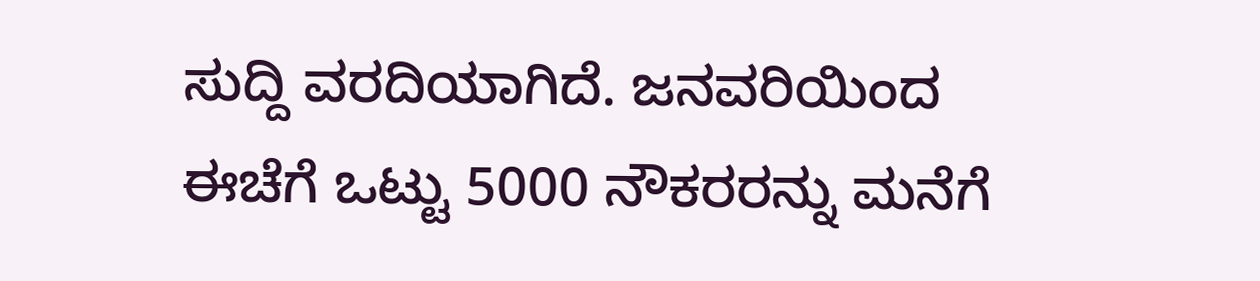ಸುದ್ದಿ ವರದಿಯಾಗಿದೆ. ಜನವರಿಯಿಂದ ಈಚೆಗೆ ಒಟ್ಟು 5000 ನೌಕರರನ್ನು ಮನೆಗೆ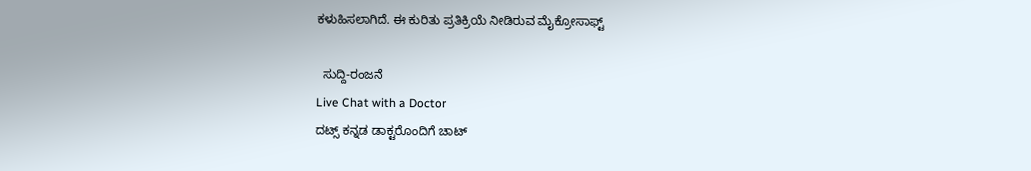ಕಳುಹಿಸಲಾಗಿದೆ. ಈ ಕುರಿತು ಪ್ರತಿಕ್ರಿಯೆ ನೀಡಿರುವ ಮೈಕ್ರೋಸಾಫ್ಟ್

  ಸುದ್ದಿ-ರಂಜನೆ
Live Chat with a Doctor
ದಟ್ಸ್ ಕನ್ನಡ ಡಾಕ್ಟರೊಂದಿಗೆ ಚಾಟ್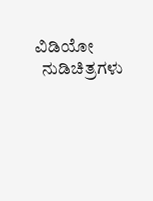ವಿಡಿಯೋ
  ನುಡಿಚಿತ್ರಗಳು